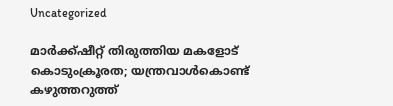Uncategorized

മാർക്ക്ഷീറ്റ് തിരുത്തിയ മകളോട് കൊടുംക്രൂരത; യന്ത്രവാൾകൊണ്ട് കഴുത്തറുത്ത്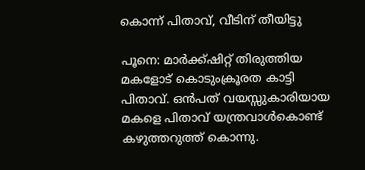കൊന്ന് പിതാവ്, വീടിന് തീയിട്ടു

പൂനെ: മാർക്ക്ഷിറ്റ് തിരുത്തിയ മകളോട് കൊടുംക്രൂരത കാട്ടി പിതാവ്. ഒൻപത് വയസ്സുകാരിയായ മകളെ പിതാവ് യന്ത്രവാൾകൊണ്ട് കഴുത്തറുത്ത് കൊന്നു.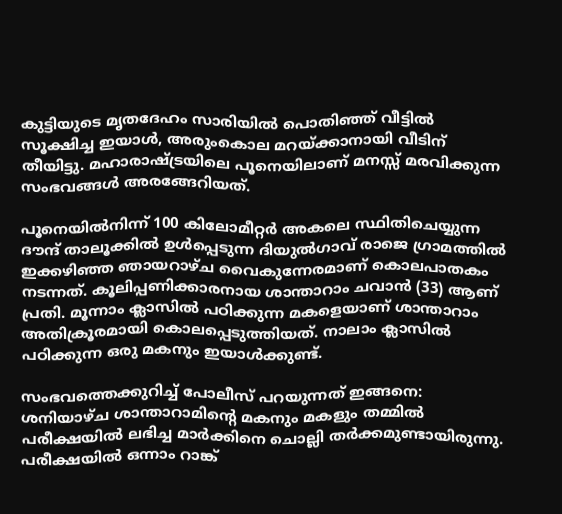കുട്ടിയുടെ മൃതദേഹം സാരിയിൽ പൊതിഞ്ഞ് വീട്ടിൽ സൂക്ഷിച്ച ഇയാൾ, അരുംകൊല മറയ്ക്കാനായി വീടിന് തീയിട്ടു. മഹാരാഷ്ട്രയിലെ പൂനെയിലാണ് മനസ്സ് മരവിക്കുന്ന സംഭവങ്ങൾ അരങ്ങേറിയത്.

പൂനെയിൽനിന്ന് 100 കിലോമീറ്റ‍ർ അകലെ സ്ഥിതിചെയ്യുന്ന ദൗന്ദ് താലൂക്കിൽ ഉൾപ്പെടുന്ന ദിയുൽഗാവ് രാജെ ഗ്രാമത്തിൽ ഇക്കഴിഞ്ഞ ഞായറാഴ്ച വൈകുന്നേരമാണ് കൊലപാതകം നടന്നത്. കൂലിപ്പണിക്കാരനായ ശാന്താറാം ചവാൻ (33) ആണ് പ്രതി. മൂന്നാം ക്ലാസിൽ പഠിക്കുന്ന മകളെയാണ് ശാന്താറാം അതിക്രൂരമായി കൊലപ്പെടുത്തിയത്. നാലാം ക്ലാസിൽ പഠിക്കുന്ന ഒരു മകനും ഇയാൾക്കുണ്ട്.

സംഭവത്തെക്കുറിച്ച് പോലീസ് പറയുന്നത് ഇങ്ങനെ: ശനിയാഴ്ച ശാന്താറാമിൻ്റെ മകനും മകളും തമ്മിൽ പരീക്ഷയിൽ ലഭിച്ച മാർക്കിനെ ചൊല്ലി തർക്കമുണ്ടായിരുന്നു. പരീക്ഷയിൽ ഒന്നാം റാങ്ക്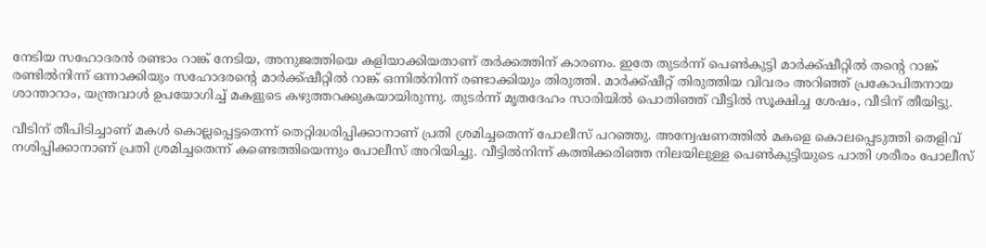നേടിയ സഹോദരൻ രണ്ടാം റാങ്ക് നേടിയ, അനുജത്തിയെ കളിയാക്കിയതാണ് തർക്കത്തിന് കാരണം. ഇതേ തുടർന്ന് പെൺകുട്ടി മാർക്ക്ഷീറ്റിൽ തൻ്റെ റാങ്ക് രണ്ടിൽനിന്ന് ഒന്നാക്കിയും സഹോദരൻ്റെ മാർക്ക്ഷീറ്റിൽ റാങ്ക് ഒന്നിൽനിന്ന് രണ്ടാക്കിയും തിരുത്തി. മാർക്ക്ഷീറ്റ് തിരുത്തിയ വിവരം അറിഞ്ഞ് പ്രകോപിതനായ ശാന്താറാം, യന്ത്രവാൾ ഉപയോഗിച്ച് മകളുടെ കഴുത്തറക്കുകയായിരുന്നു. തുടർന്ന് മൃതദേഹം സാരിയിൽ പൊതിഞ്ഞ് വീട്ടിൽ സൂക്ഷിച്ച ശേഷം, വീടിന് തീയിട്ടു.

വീടിന് തീപിടിച്ചാണ് മകൾ കൊല്ലപ്പെട്ടതെന്ന് തെറ്റിദ്ധരിപ്പിക്കാനാണ് പ്രതി ശ്രമിച്ചതെന്ന് പോലീസ് പറഞ്ഞു. അന്വേഷണത്തിൽ മകളെ കൊലപ്പെടുത്തി തെളിവ് നശിപ്പിക്കാനാണ് പ്രതി ശ്രമിച്ചതെന്ന് കണ്ടെത്തിയെന്നും പോലീസ് അറിയിച്ചു. വീട്ടിൽനിന്ന് കത്തിക്കരിഞ്ഞ നിലയിലുള്ള പെൺകുട്ടിയുടെ പാതി ശരീരം പോലീസ്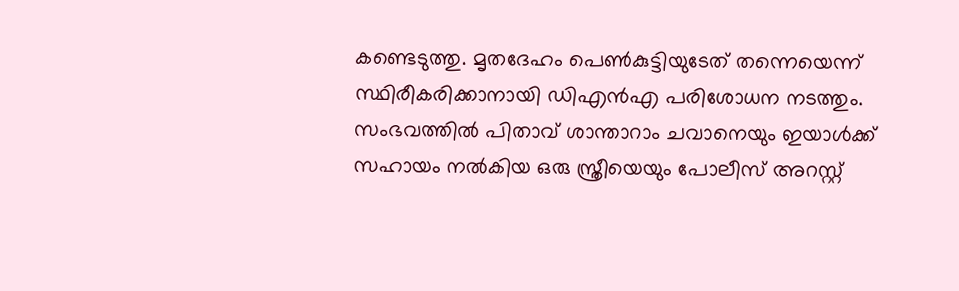കണ്ടെടുത്തു. മൃതദേഹം പെൺകുട്ടിയുടേത് തന്നെയെന്ന് സ്ഥിരീകരിക്കാനായി ഡിഎൻഎ പരിശോധന നടത്തും. സംഭവത്തിൽ പിതാവ് ശാന്താറാം ചവാനെയും ഇയാൾക്ക് സഹായം നൽകിയ ഒരു സ്ത്രീയെയും പോലീസ് അറസ്റ്റ്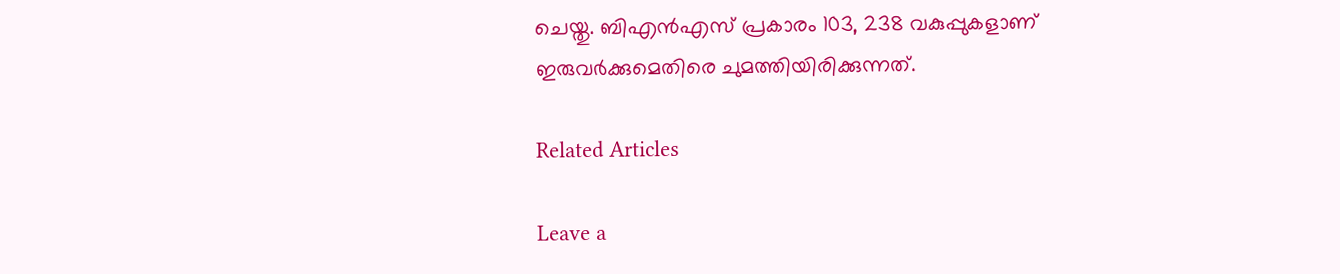ചെയ്തു. ബിഎൻഎസ് പ്രകാരം 103, 238 വകുപ്പുകളാണ് ഇരുവർക്കുമെതിരെ ചുമത്തിയിരിക്കുന്നത്.

Related Articles

Leave a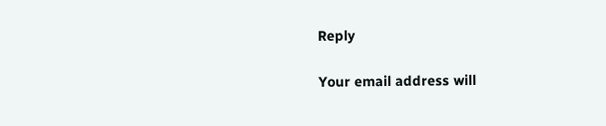Reply

Your email address will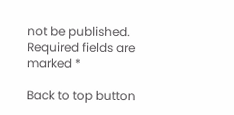not be published. Required fields are marked *

Back to top button